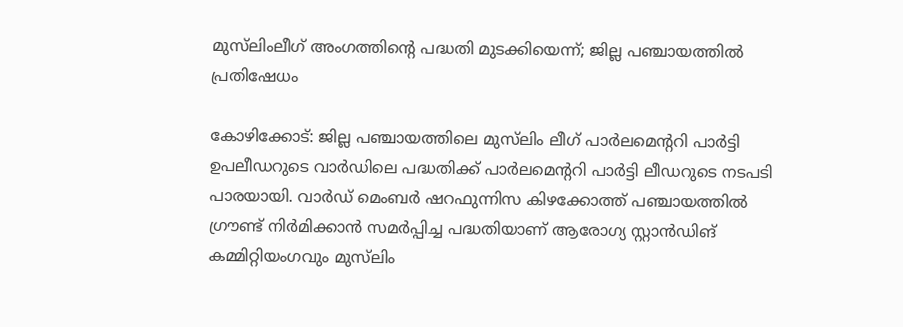മുസ്‍ലിംലീഗ് അംഗത്തിന്റെ പദ്ധതി മുടക്കിയെന്ന്; ജില്ല പഞ്ചായത്തിൽ പ്രതിഷേധം

കോഴിക്കോട്: ജില്ല പഞ്ചായത്തിലെ മുസ്‍ലിം ലീഗ് പാർലമെന്ററി പാർട്ടി ഉപലീഡറുടെ വാർഡിലെ പദ്ധതിക്ക് പാർലമെന്ററി പാർട്ടി ലീഡറുടെ നടപടി പാരയായി. വാർഡ് മെംബർ ഷറഫുന്നിസ കിഴക്കോത്ത് പഞ്ചായത്തിൽ ഗ്രൗണ്ട് നിർമിക്കാൻ സമർപ്പിച്ച പദ്ധതിയാണ് ആരോഗ്യ സ്റ്റാൻഡിങ് കമ്മിറ്റിയംഗവും മുസ്‍ലിം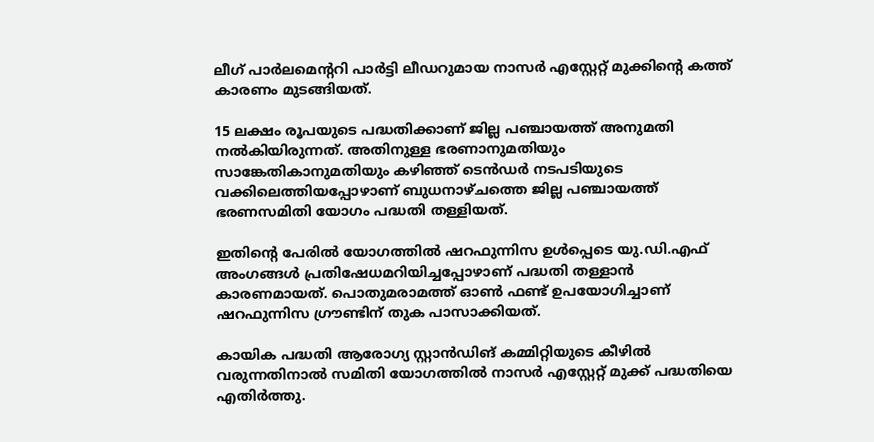ലീഗ് പാർലമെന്ററി പാർട്ടി ലീഡറുമായ നാസർ എസ്റ്റേറ്റ് മുക്കിന്റെ കത്ത് കാരണം മുടങ്ങിയത്.

15 ലക്ഷം രൂപയുടെ പദ്ധതിക്കാണ് ജില്ല പഞ്ചായത്ത് അനുമതി നൽകിയിരുന്നത്. അതിനുള്ള ഭരണാനുമതിയും സാങ്കേതികാനുമതിയും കഴിഞ്ഞ് ടെൻഡർ നടപടിയുടെ വക്കിലെത്തിയപ്പോഴാണ് ബുധനാഴ്ചത്തെ ജില്ല പഞ്ചായത്ത് ഭരണസമിതി യോഗം പദ്ധതി തള്ളിയത്.

ഇതിന്റെ പേരിൽ യോഗത്തിൽ ഷറഫുന്നിസ ഉൾപ്പെടെ യു.ഡി.എഫ് അംഗങ്ങൾ പ്രതിഷേധമറിയിച്ചപ്പോഴാണ് പദ്ധതി തള്ളാൻ കാരണമായത്. പൊതുമരാമത്ത് ഓൺ ഫണ്ട് ഉപയോഗിച്ചാണ് ഷറഫുന്നിസ ഗ്രൗണ്ടിന് തുക പാസാക്കിയത്.

കായിക പദ്ധതി ആരോഗ്യ സ്റ്റാൻഡിങ് കമ്മിറ്റിയുടെ കീഴിൽ വരുന്നതിനാൽ സമിതി യോഗത്തിൽ നാസർ എസ്റ്റേറ്റ് മുക്ക് പദ്ധതിയെ എതിർത്തു.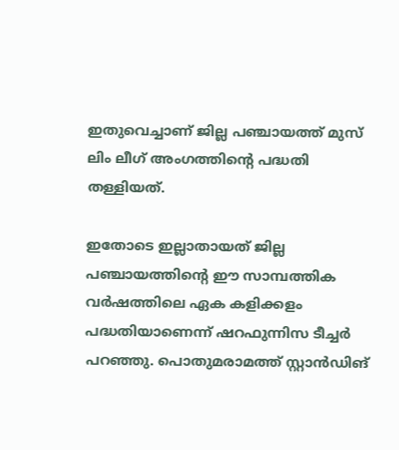ഇതുവെച്ചാണ് ജില്ല പഞ്ചായത്ത് മുസ് ലിം ലീഗ് അംഗത്തിന്റെ പദ്ധതി തള്ളിയത്.

ഇതോടെ ഇല്ലാതായത് ജില്ല പഞ്ചായത്തിന്റെ ഈ സാമ്പത്തിക വർഷത്തിലെ ഏക കളിക്കളം പദ്ധതിയാണെന്ന് ഷറഫുന്നിസ ടീച്ചർ പറഞ്ഞു. പൊതുമരാമത്ത് സ്റ്റാൻഡിങ്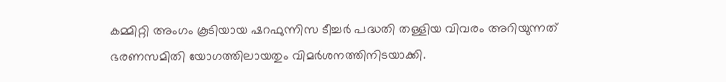കമ്മിറ്റി അംഗം കൂടിയായ ഷറഫുന്നിസ ടീച്ചർ പദ്ധതി തള്ളിയ വിവരം അറിയുന്നത് ഭരണസമിതി യോഗത്തിലായതും വിമർശനത്തിനിടയാക്കി.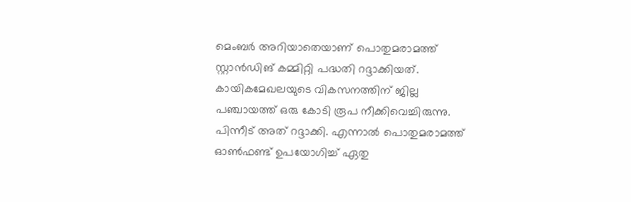മെംബർ അറിയാതെയാണ് പൊതുമരാമത്ത് സ്റ്റാൻഡിങ് കമ്മിറ്റി പദ്ധതി റദ്ദാക്കിയത്. കായികമേഖലയുടെ വികസനത്തിന് ജില്ല പഞ്ചായത്ത് ഒരു കോടി രൂപ നീക്കിവെച്ചിരുന്നു. പിന്നീട് അത് റദ്ദാക്കി. എന്നാൽ പൊതുമരാമത്ത് ഓൺഫണ്ട് ഉപയോഗിച്ച് ഏതു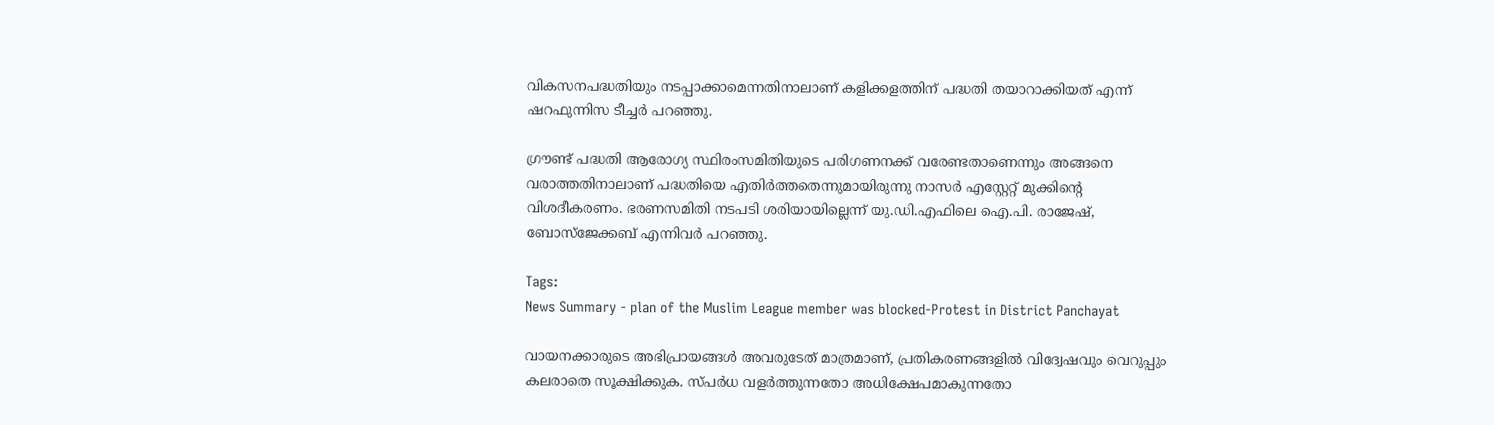വികസനപദ്ധതിയും നടപ്പാക്കാമെന്നതിനാലാണ് കളിക്കളത്തിന് പദ്ധതി തയാറാക്കിയത് എന്ന് ഷറഫുന്നിസ ടീച്ചർ പറഞ്ഞു.

ഗ്രൗണ്ട് പദ്ധതി ആരോഗ്യ സ്ഥിരംസമിതിയുടെ പരിഗണനക്ക് വരേണ്ടതാണെന്നും അങ്ങനെ വരാത്തതിനാലാണ് പദ്ധതിയെ എതിർത്തതെന്നുമായിരുന്നു നാസർ എസ്റ്റേറ്റ് മുക്കിന്റെ വിശദീകരണം. ഭരണസമിതി നടപടി ശരിയായില്ലെന്ന് യു.ഡി.എഫിലെ ഐ.പി. രാജേഷ്, ബോസ്ജേക്കബ് എന്നിവർ പറഞ്ഞു.

Tags:
News Summary - plan of the Muslim League member was blocked-Protest in District Panchayat

വായനക്കാരുടെ അഭിപ്രായങ്ങള്‍ അവരുടേത് മാത്രമാണ്, പ്രതികരണങ്ങളിൽ വിദ്വേഷവും വെറുപ്പും കലരാതെ സൂക്ഷിക്കുക. സ്പർധ വളർത്തുന്നതോ അധിക്ഷേപമാകുന്നതോ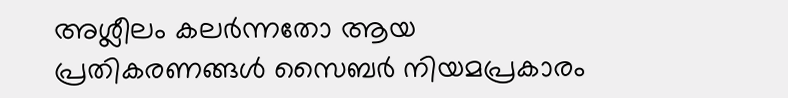അശ്ലീലം കലർന്നതോ ആയ പ്രതികരണങ്ങൾ സൈബർ നിയമപ്രകാരം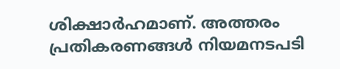ശിക്ഷാർഹമാണ്. അത്തരം പ്രതികരണങ്ങൾ നിയമനടപടി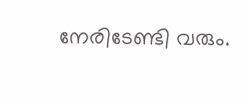നേരിടേണ്ടി വരും.